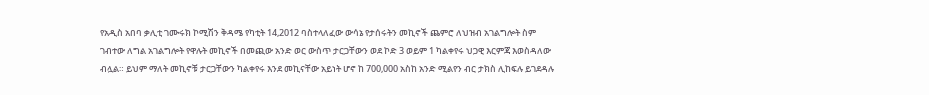የአዲስ አበባ ቃሊቲ ገሙሩክ ኮሚሽን ቅዳሜ የካቲት 14,2012 ባስተላለፈው ውሳኔ የታሰሩትን መኪኖች ጨምሮ ለህዝብ አገልግሎት ስም ገብተው ለግል አገልግሎት የዋሉት መኪኖች በመጪው አንድ ወር ውስጥ ታርጋቸውን ወደ ኮድ 3 ወይም 1 ካልቀየሩ ህጋዊ እርምጃ እወስዳለው ብሏል። ይህም ማለት መኪኖቹ ታርጋቸውን ካልቀየሩ እንደ መኪናቸው አይነት ሆኖ ከ 700,000 አስከ አንድ ሚልየን ብር ታክስ ሊከፍሉ ይገደዳሉ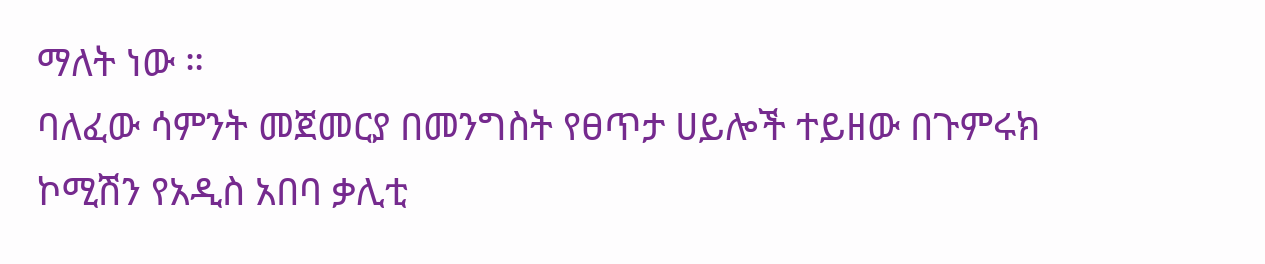ማለት ነው ።
ባለፈው ሳምንት መጀመርያ በመንግስት የፀጥታ ሀይሎች ተይዘው በጉምሩክ ኮሚሽን የአዲስ አበባ ቃሊቲ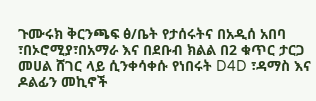ጉሙሩክ ቅርንጫፍ ፅ/ቤት የታሰሩትና በአዲሰ አበባ ፣በኦሮሚያ፣በአማራ እና በደቡብ ክልል በ2 ቁጥር ታርጋ መሀል ሸገር ላይ ሲንቀሳቀሱ የነበሩት D4D ፣ዳማስ እና ዶልፊን መኪኖች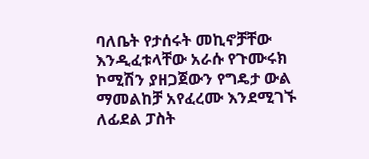ባለቤት የታሰሩት መኪኖቻቸው እንዲፈቱላቸው አራሱ የጉሙሩክ ኮሚሽን ያዘጋጀውን የግዴታ ውል ማመልከቻ አየፈረሙ እንደሚገኙ ለፊደል ፓስት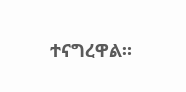ተናግረዋል።